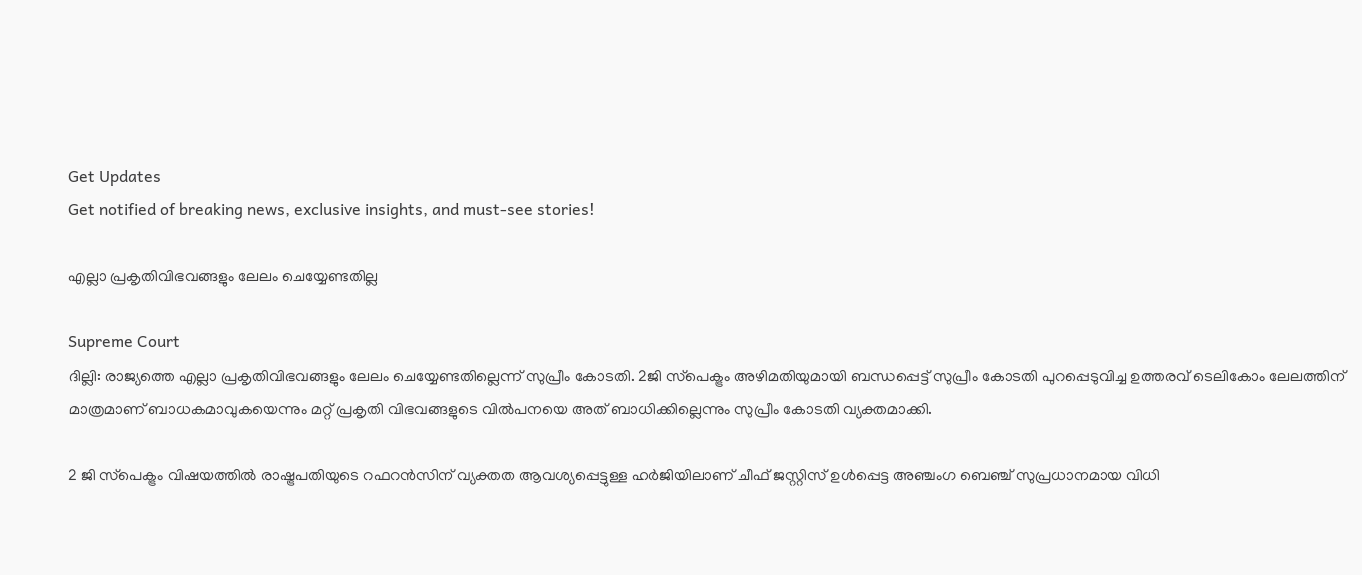Get Updates
Get notified of breaking news, exclusive insights, and must-see stories!

എല്ലാ പ്രകൃതിവിഭവങ്ങളും ലേലം ചെയ്യേണ്ടതില്ല

Supreme Court
ദില്ലി: രാജ്യത്തെ എല്ലാ പ്രകൃതിവിഭവങ്ങളും ലേലം ചെയ്യേണ്ടതില്ലെന്ന് സുപ്രീം കോടതി. 2ജി സ്‌പെക്ട്രം അഴിമതിയുമായി ബന്ധപ്പെട്ട് സുപ്രീം കോടതി പുറപ്പെടുവിച്ച ഉത്തരവ് ടെലികോം ലേലത്തിന് മാത്രമാണ് ബാധകമാവുകയെന്നും മറ്റ് പ്രകൃതി വിഭവങ്ങളുടെ വില്‍പനയെ അത് ബാധിക്കില്ലെന്നും സുപ്രീം കോടതി വ്യക്തമാക്കി.

2 ജി സ്‌പെക്ട്രം വിഷയത്തില്‍ രാഷ്ട്രപതിയുടെ റഫറന്‍സിന് വ്യക്തത ആവശ്യപ്പെട്ടുള്ള ഹര്‍ജിയിലാണ് ചീഫ് ജസ്റ്റിസ് ഉള്‍പ്പെട്ട അഞ്ചംഗ ബെഞ്ച് സുപ്രധാനമായ വിധി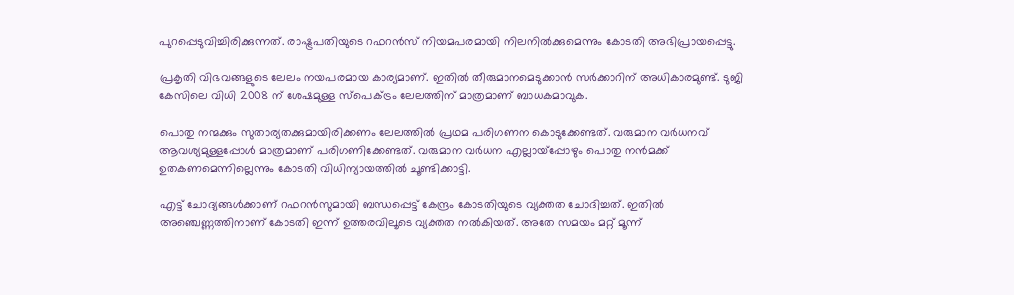പുറപ്പെടുവിച്ചിരിക്കുന്നത്. രാഷ്ട്രപതിയുടെ റഫറന്‍സ് നിയമപരമായി നിലനില്‍ക്കുമെന്നും കോടതി അഭിപ്രായപ്പെട്ടു.

പ്രകൃതി വിഭവങ്ങളുടെ ലേലം നയപരമായ കാര്യമാണ്. ഇതില്‍ തീരുമാനമെടുക്കാന്‍ സര്‍ക്കാറിന് അധികാരമുണ്ട്. ടുജി കേസിലെ വിധി 2008 ന് ശേഷമുള്ള സ്‌പെക്ട്രം ലേലത്തിന് മാത്രമാണ് ബാധകമാവുക.

പൊതു നന്മക്കും സുതാര്യതക്കുമായിരിക്കണം ലേലത്തില്‍ പ്രഥമ പരിഗണന കൊടുക്കേണ്ടത്. വരുമാന വര്‍ധനവ് ആവശ്യമുള്ളപ്പോള്‍ മാത്രമാണ് പരിഗണിക്കേണ്ടത്. വരുമാന വര്‍ധന എല്ലായ്‌പ്പോഴും പൊതു നന്‍മക്ക് ഉതകണമെന്നില്ലെന്നും കോടതി വിധിന്യായത്തില്‍ ചൂണ്ടിക്കാട്ടി.

എട്ട് ചോദ്യങ്ങള്‍ക്കാണ് റഫറന്‍സുമായി ബന്ധപ്പെട്ട് കേന്ദ്രം കോടതിയുടെ വ്യക്തത ചോദിച്ചത്. ഇതില്‍ അഞ്ചെണ്ണത്തിനാണ് കോടതി ഇന്ന് ഉത്തരവിലൂടെ വ്യക്തത നല്‍കിയത്. അതേ സമയം മറ്റ് മൂന്ന്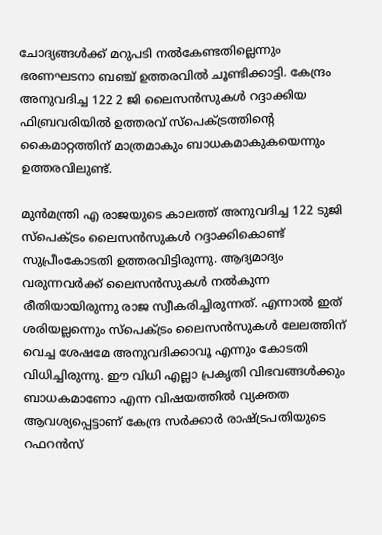ചോദ്യങ്ങള്‍ക്ക് മറുപടി നല്‍കേണ്ടതില്ലെന്നും ഭരണഘടനാ ബഞ്ച് ഉത്തരവില്‍ ചൂണ്ടിക്കാട്ടി. കേന്ദ്രം അനുവദിച്ച 122 2 ജി ലൈസന്‍സുകള്‍ റദ്ദാക്കിയ ഫിബ്രവരിയില്‍ ഉത്തരവ് സ്‌പെക്ട്രത്തിന്റെ കൈമാറ്റത്തിന് മാത്രമാകും ബാധകമാകുകയെന്നും ഉത്തരവിലുണ്ട്.

മുന്‍മന്ത്രി എ രാജയുടെ കാലത്ത് അനുവദിച്ച 122 ടുജി സ്‌പെക്ട്രം ലൈസന്‍സുകള്‍ റദ്ദാക്കികൊണ്ട് സുപ്രീംകോടതി ഉത്തരവിട്ടിരുന്നു. ആദ്യമാദ്യം വരുന്നവര്‍ക്ക് ലൈസന്‍സുകള്‍ നല്‍കുന്ന രീതിയായിരുന്നു രാജ സ്വീകരിച്ചിരുന്നത്. എന്നാല്‍ ഇത് ശരിയല്ലന്നെും സ്‌പെക്ട്രം ലൈസന്‍സുകള്‍ ലേലത്തിന് വെച്ച ശേഷമേ അനുവദിക്കാവൂ എന്നും കോടതി വിധിച്ചിരുന്നു. ഈ വിധി എല്ലാ പ്രകൃതി വിഭവങ്ങള്‍ക്കും ബാധകമാണോ എന്ന വിഷയത്തില്‍ വ്യക്തത ആവശ്യപ്പെട്ടാണ് കേന്ദ്ര സര്‍ക്കാര്‍ രാഷ്ട്രപതിയുടെ റഫറന്‍സ്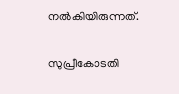നല്‍കിയിരുന്നത്.

സുപ്രീകോടതി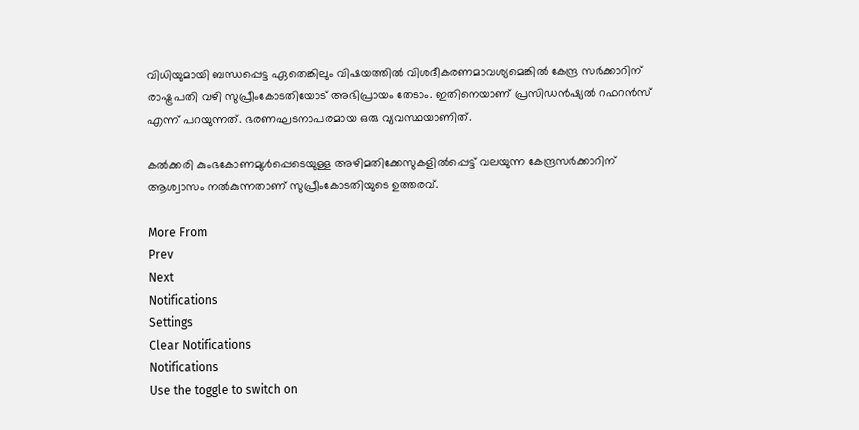വിധിയുമായി ബന്ധപ്പെട്ട ഏതെങ്കിലും വിഷയത്തില്‍ വിശദീകരണമാവശ്യമെങ്കില്‍ കേന്ദ്ര സര്‍ക്കാറിന് രാഷ്ട്രപതി വഴി സുപ്രീംകോടതിയോട് അഭിപ്രായം തേടാം. ഇതിനെയാണ് പ്രസിഡന്‍ഷ്യല്‍ റഫറന്‍സ് എന്ന് പറയുന്നത്. ഭരണഘടനാപരമായ ഒരു വ്യവസ്ഥയാണിത്.

കല്‍ക്കരി കുംഭകോണമുള്‍പ്പെടെയുള്ള അഴിമതിക്കേസുകളില്‍പ്പെട്ട് വലയുന്ന കേന്ദ്രസര്‍ക്കാറിന് ആശ്വാസം നല്‍കുന്നതാണ് സുപ്രീംകോടതിയുടെ ഉത്തരവ്.

More From
Prev
Next
Notifications
Settings
Clear Notifications
Notifications
Use the toggle to switch on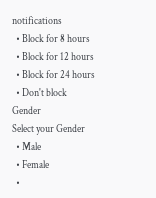notifications
  • Block for 8 hours
  • Block for 12 hours
  • Block for 24 hours
  • Don't block
Gender
Select your Gender
  • Male
  • Female
  •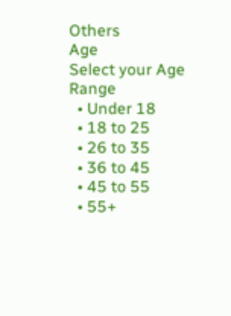Others
Age
Select your Age Range
  • Under 18
  • 18 to 25
  • 26 to 35
  • 36 to 45
  • 45 to 55
  • 55+